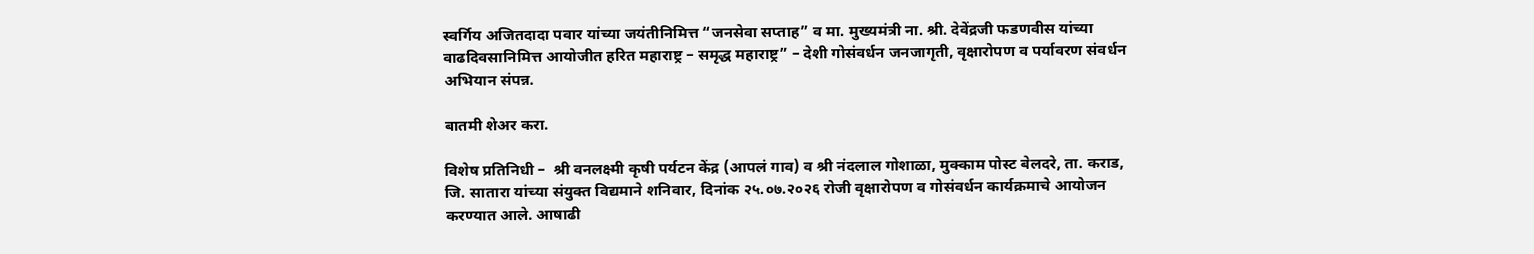स्वर्गिय अजितदादा पवार यांच्या जयंतीनिमित्त “जनसेवा सप्ताह” व मा. मुख्यमंत्री ना. श्री. देवेंद्रजी फडणवीस यांच्या वाढदिवसानिमित्त आयोजीत हरित महाराष्ट्र – समृद्ध महाराष्ट्र” – देशी गोसंवर्धन जनजागृती, वृक्षारोपण व पर्यावरण संवर्धन अभियान संपन्न.

बातमी शेअर करा.

विशेष प्रतिनिधी –  श्री वनलक्ष्मी कृषी पर्यटन केंद्र (आपलं गाव) व श्री नंदलाल गोशाळा, मुक्काम पोस्ट बेलदरे, ता. कराड, जि. सातारा यांच्या संयुक्त विद्यमाने शनिवार, दिनांक २५.०७.२०२६ रोजी वृक्षारोपण व गोसंवर्धन कार्यक्रमाचे आयोजन करण्यात आले. आषाढी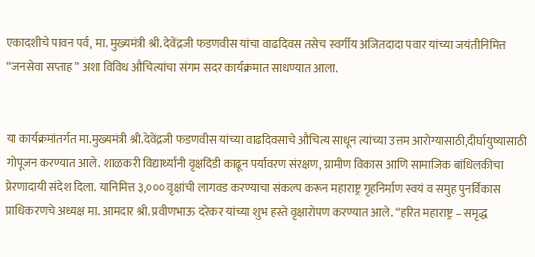एकादशीचे पावन पर्व, मा. मुख्यमंत्री श्री. देवेंद्रजी फडणवीस यांचा वाढदिवस तसेच स्वर्गीय अजितदादा पवार यांच्या जयंतीनिमित्त “जनसेवा सप्ताह” अशा विविध औचित्यांचा संगम सदर कार्यक्रमात साधण्यात आला.


या कार्यक्रमांतर्गत मा.मुख्यमंत्री श्री.देवेंद्रजी फडणवीस यांच्या वाढदिवसाचे औचित्य साधून त्यांच्या उत्तम आरोग्यासाठी,दीर्घायुष्यासाठी गोपूजन करण्यात आले. शाळकरी विद्यार्थ्यांनी वृक्षदिंडी काढून पर्यावरण संरक्षण, ग्रामीण विकास आणि सामाजिक बांधिलकीचा प्रेरणादायी संदेश दिला. यानिमित्त ३,००० वृक्षांची लागवड करण्याचा संकल्प करून महाराष्ट्र गृहनिर्माण स्वयं व समुह पुनर्विकास प्राधिकरणचे अध्यक्ष मा. आमदार श्री. प्रवीणभाऊ दरेकर यांच्या शुभ हस्ते वृक्षारोपण करण्यात आले. “हरित महाराष्ट्र – समृद्ध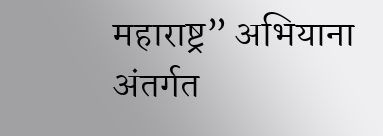महाराष्ट्र” अभियाना अंतर्गत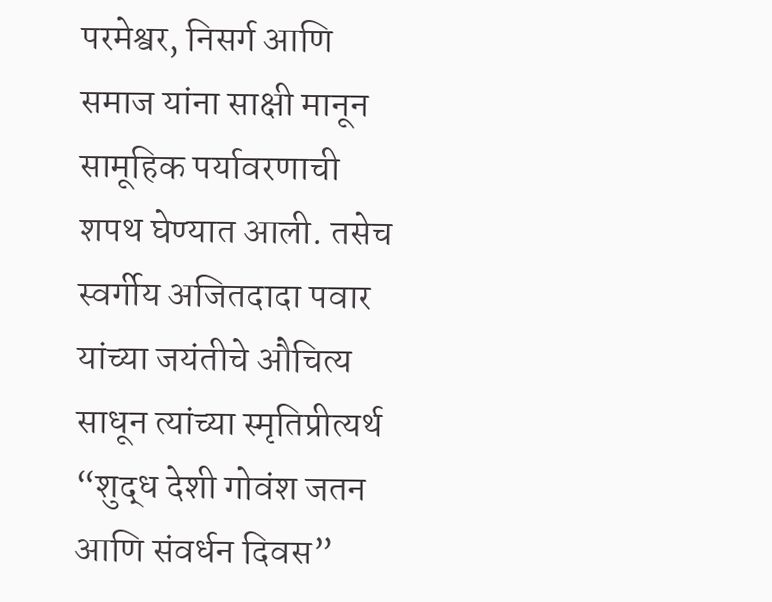परमेश्वर, निसर्ग आणि समाज यांना साक्षी मानून सामूहिक पर्यावरणाची शपथ घेण्यात आली. तसेच स्वर्गीय अजितदादा पवार यांच्या जयंतीचे औचित्य साधून त्यांच्या स्मृतिप्रीत्यर्थ “शुद्ध देशी गोवंश जतन आणि संवर्धन दिवस”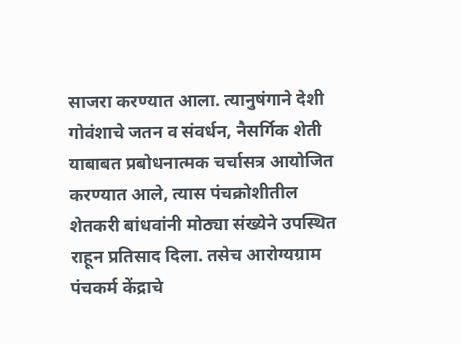साजरा करण्यात आला. त्यानुषंगाने देशी गोवंशाचे जतन व संवर्धन, नैसर्गिक शेती याबाबत प्रबोधनात्मक चर्चासत्र आयोजित करण्यात आले, त्यास पंचक्रोशीतील शेतकरी बांधवांनी मोठ्या संख्येने उपस्थित राहून प्रतिसाद दिला. तसेच आरोग्यग्राम पंचकर्म केंद्राचे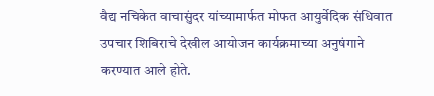वैद्य नचिकेत वाचासुंदर यांच्यामार्फत मोफत आयुर्वेदिक संधिवात उपचार शिबिराचे देखील आयोजन कार्यक्रमाच्या अनुषंगाने करण्यात आले होते.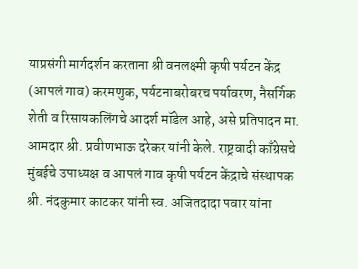याप्रसंगी मार्गदर्शन करताना श्री वनलक्ष्मी कृषी पर्यटन केंद्र (आपलं गाव) करमणुक, पर्यटनाबरोबरच पर्यावरण, नैसर्गिक शेती व रिसायकलिंगचे आदर्श मॉडेल आहे, असे प्रतिपादन मा. आमदार श्री. प्रवीणभाऊ दरेकर यांनी केले. राष्ट्रवादी काँग्रेसचे मुंबईचे उपाध्यक्ष व आपलं गाव कृषी पर्यटन केंद्राचे संस्थापक श्री. नंदकुमार काटकर यांनी स्व. अजितदादा पवार यांना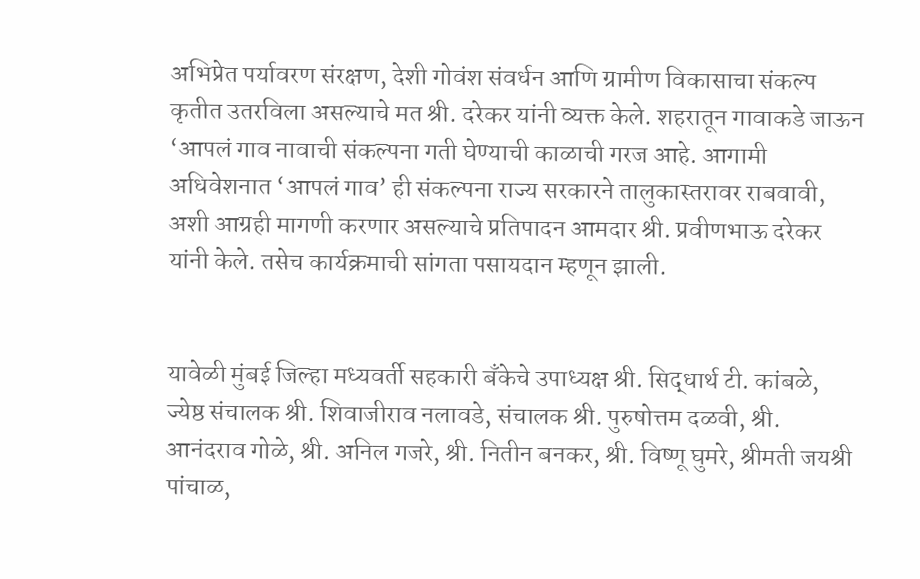अभिप्रेत पर्यावरण संरक्षण, देशी गोवंश संवर्धन आणि ग्रामीण विकासाचा संकल्प कृतीत उतरविला असल्याचे मत श्री. दरेकर यांनी व्यक्त केले. शहरातून गावाकडे जाऊन ‘आपलं गाव नावाची संकल्पना गती घेण्याची काळाची गरज आहे. आगामी अधिवेशनात ‘आपलं गाव’ ही संकल्पना राज्य सरकारने तालुकास्तरावर राबवावी, अशी आग्रही मागणी करणार असल्याचे प्रतिपादन आमदार श्री. प्रवीणभाऊ दरेकर यांनी केले. तसेच कार्यक्रमाची सांगता पसायदान म्हणून झाली.


यावेळी मुंबई जिल्हा मध्यवर्ती सहकारी बँकेचे उपाध्यक्ष श्री. सिद्धार्थ टी. कांबळे, ज्येष्ठ संचालक श्री. शिवाजीराव नलावडे, संचालक श्री. पुरुषोत्तम दळवी, श्री. आनंदराव गोळे, श्री. अनिल गजरे, श्री. नितीन बनकर, श्री. विष्णू घुमरे, श्रीमती जयश्री पांचाळ,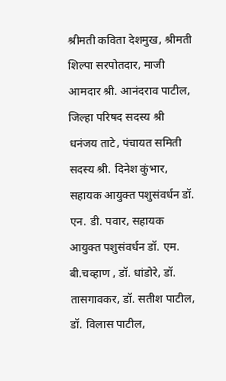श्रीमती कविता देशमुख, श्रीमती शिल्पा सरपोतदार, माजी आमदार श्री. आनंदराव पाटील, जिल्हा परिषद सदस्य श्री धनंजय ताटे, पंचायत समिती सदस्य श्री. दिनेश कुंभार, सहायक आयुक्त पशुसंवर्धन डॉ. एन. डी. पवार, सहायक आयुक्त पशुसंवर्धन डॉ. एम. बी.चव्हाण , डॉ. धांडोरे, डॉ. तासगावकर, डॉ. सतीश पाटील, डॉ. विलास पाटील,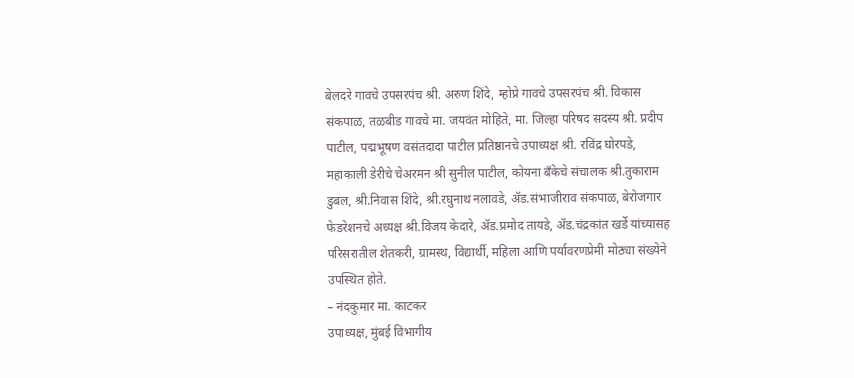बेलदरे गावचे उपसरपंच श्री. अरुण शिंदे, म्होप्रे गावचे उपसरपंच श्री. विकास संकपाळ, तळबीड गावचे मा. जयवंत मोहिते, मा. जिल्हा परिषद सदस्य श्री. प्रदीप पाटील, पद्मभूषण वसंतदादा पाटील प्रतिष्ठानचे उपाध्यक्ष श्री. रविंद्र घोरपडे, महाकाली डेरीचे चेअरमन श्री सुनील पाटील, कोयना बँकेचे संचालक श्री.तुकाराम डुबल, श्री.निवास शिंदे, श्री.रघुनाथ नलावडे, ॲड.संभाजीराव संकपाळ, बेरोजगार फेडरेशनचे अध्यक्ष श्री.विजय केदारे, ॲड.प्रमोद तायडे, ॲड.चंद्रकांत खर्डे यांच्यासह परिसरातील शेतकरी, ग्रामस्थ, विद्यार्थी, महिला आणि पर्यावरणप्रेमी मोठ्या संख्येने उपस्थित होते.
– नंदकुमार मा. काटकर
उपाध्यक्ष, मुंबई विभागीय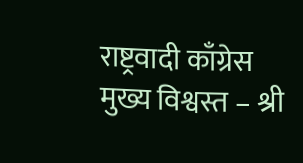राष्ट्रवादी काँग्रेस
मुख्य विश्वस्त – श्री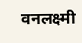वनलक्ष्मी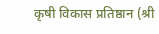कृषी विकास प्रतिष्ठान (श्री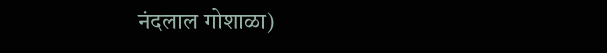नंदलाल गोशाळा)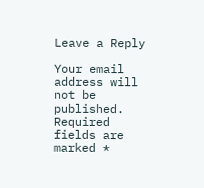Leave a Reply

Your email address will not be published. Required fields are marked *